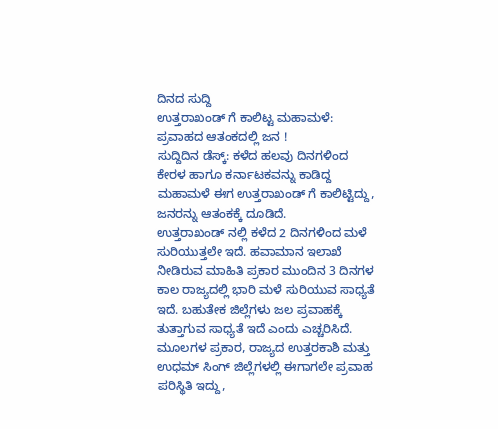ದಿನದ ಸುದ್ದಿ
ಉತ್ತರಾಖಂಡ್ ಗೆ ಕಾಲಿಟ್ಟ ಮಹಾಮಳೆ: ಪ್ರವಾಹದ ಆತಂಕದಲ್ಲಿ ಜನ !
ಸುದ್ದಿದಿನ ಡೆಸ್ಕ್: ಕಳೆದ ಹಲವು ದಿನಗಳಿಂದ ಕೇರಳ ಹಾಗೂ ಕರ್ನಾಟಕವನ್ನು ಕಾಡಿದ್ದ ಮಹಾಮಳೆ ಈಗ ಉತ್ತರಾಖಂಡ್ ಗೆ ಕಾಲಿಟ್ಟಿದ್ದು, ಜನರನ್ನು ಆತಂಕಕ್ಕೆ ದೂಡಿದೆ.
ಉತ್ತರಾಖಂಡ್ ನಲ್ಲಿ ಕಳೆದ 2 ದಿನಗಳಿಂದ ಮಳೆ ಸುರಿಯುತ್ತಲೇ ಇದೆ. ಹವಾಮಾನ ಇಲಾಖೆ ನೀಡಿರುವ ಮಾಹಿತಿ ಪ್ರಕಾರ ಮುಂದಿನ 3 ದಿನಗಳ ಕಾಲ ರಾಜ್ಯದಲ್ಲಿ ಭಾರಿ ಮಳೆ ಸುರಿಯುವ ಸಾಧ್ಯತೆ ಇದೆ. ಬಹುತೇಕ ಜಿಲ್ಲೆಗಳು ಜಲ ಪ್ರವಾಹಕ್ಕೆ ತುತ್ತಾಗುವ ಸಾಧ್ಯತೆ ಇದೆ ಎಂದು ಎಚ್ಚರಿಸಿದೆ.
ಮೂಲಗಳ ಪ್ರಕಾರ, ರಾಜ್ಯದ ಉತ್ತರಕಾಶಿ ಮತ್ತು ಉಧಮ್ ಸಿಂಗ್ ಜಿಲ್ಲೆಗಳಲ್ಲಿ ಈಗಾಗಲೇ ಪ್ರವಾಹ ಪರಿಸ್ಥಿತಿ ಇದ್ದು,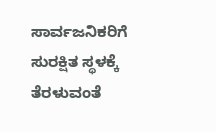ಸಾರ್ವಜನಿಕರಿಗೆ ಸುರಕ್ಷಿತ ಸ್ಥಳಕ್ಕೆ ತೆರಳುವಂತೆ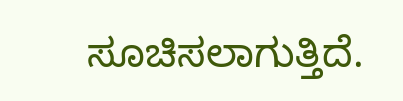ಸೂಚಿಸಲಾಗುತ್ತಿದೆ.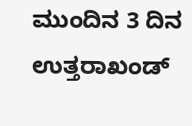ಮುಂದಿನ 3 ದಿನ ಉತ್ತರಾಖಂಡ್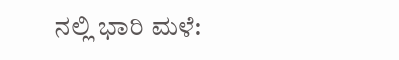ನಲ್ಲಿ ಭಾರಿ ಮಳೆ: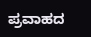ಪ್ರವಾಹದ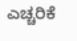ಎಚ್ಚರಿಕೆ